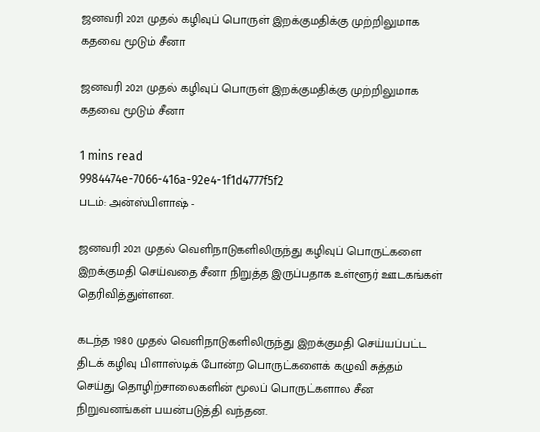ஜனவரி 2021 முதல் கழிவுப் பொருள் இறக்குமதிக்கு முற்றிலுமாக கதவை மூடும் சீனா

ஜனவரி 2021 முதல் கழிவுப் பொருள் இறக்குமதிக்கு முற்றிலுமாக கதவை மூடும் சீனா

1 mins read
9984474e-7066-416a-92e4-1f1d4777f5f2
படம்: அன்ஸ்பிளாஷ் -

ஜனவரி 2021 முதல் வெளிநாடுகளிலிருந்து கழிவுப் பொருட்களை இறக்குமதி செய்வதை சீனா நிறுத்த இருப்பதாக உள்ளூர் ஊடகங்கள் தெரிவித்துள்ளன.

கடந்த 1980 முதல் வெளிநாடுகளிலிருந்து இறக்குமதி செய்யப்பட்ட திடக் கழிவு பிளாஸ்டிக் போன்ற பொருட்களைக் கழுவி சுத்தம் செய்து தொழிற்சாலைகளின் மூலப் பொருட்களால சீன நிறுவனங்கள் பயன்படுத்தி வந்தன.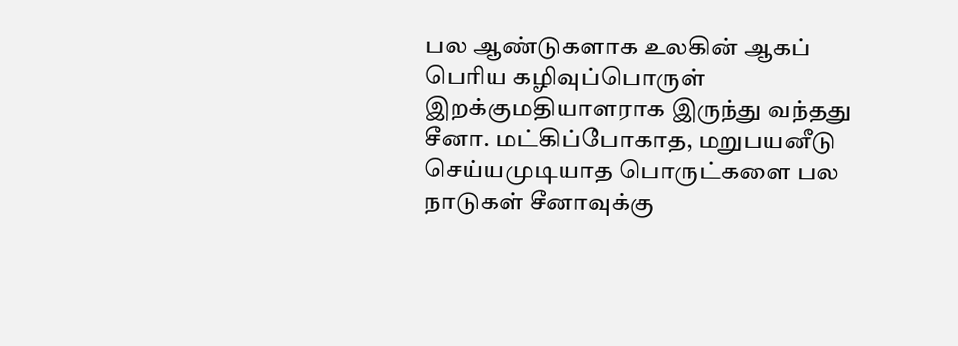பல ஆண்டுகளாக உலகின் ஆகப் பெரிய கழிவுப்பொருள் இறக்குமதியாளராக இருந்து வந்தது சீனா. மட்கிப்போகாத, மறுபயனீடு செய்யமுடியாத பொருட்களை பல நாடுகள் சீனாவுக்கு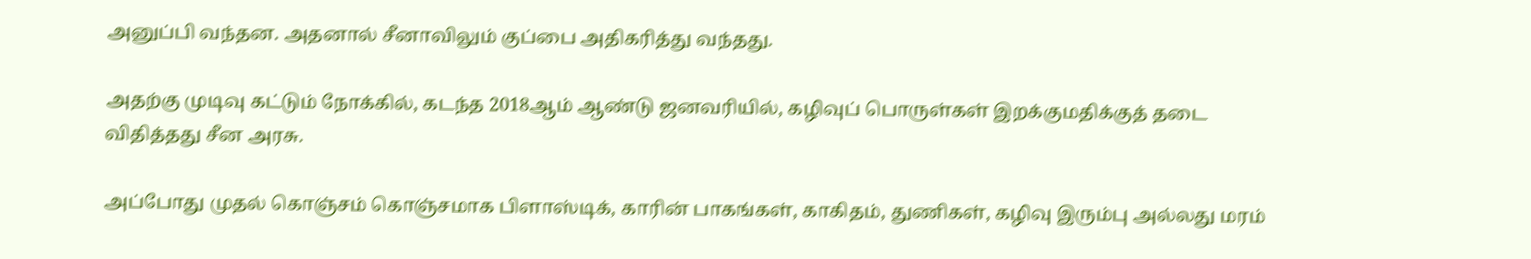அனுப்பி வந்தன. அதனால் சீனாவிலும் குப்பை அதிகரித்து வந்தது.

அதற்கு முடிவு கட்டும் நோக்கில், கடந்த 2018ஆம் ஆண்டு ஜனவரியில், கழிவுப் பொருள்கள் இறக்குமதிக்குத் தடை விதித்தது சீன அரசு.

அப்போது முதல் கொஞ்சம் கொஞ்சமாக பிளாஸ்டிக், காரின் பாகங்கள், காகிதம், துணிகள், கழிவு இரும்பு அல்லது மரம்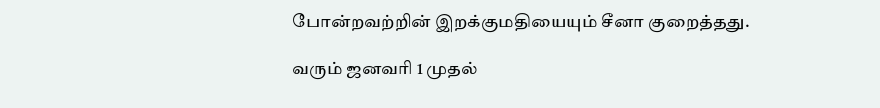போன்றவற்றின் இறக்குமதியையும் சீனா குறைத்தது.

வரும் ஜனவரி 1 முதல்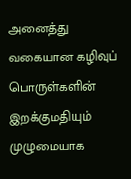அனைத்து வகையான கழிவுப் பொருள்களின் இறக்குமதியும் முழுமையாக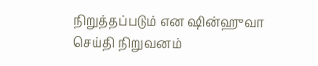நிறுத்தப்படும் என ஷின்ஹுவா செய்தி நிறுவனம்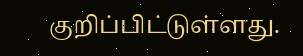குறிப்பிட்டுள்ளது.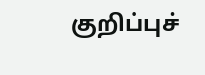குறிப்புச்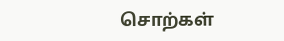சொற்கள்